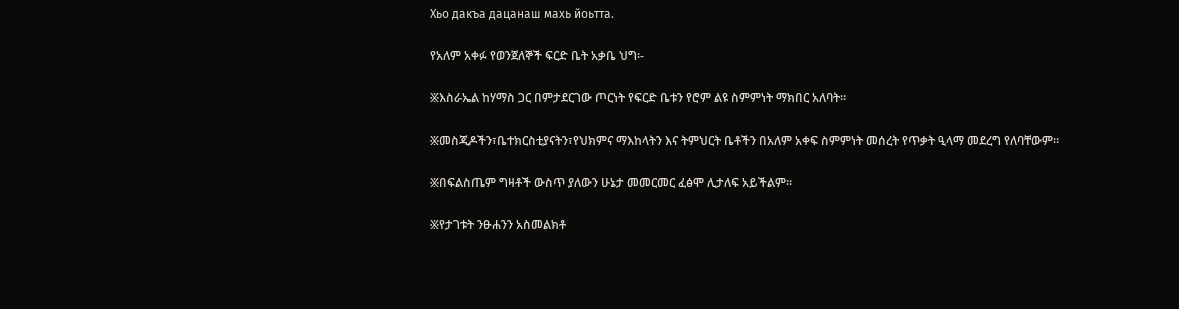Хьо дакъа дацанаш махь йоьтта.

የአለም አቀፉ የወንጀለኞች ፍርድ ቤት አቃቤ ህግ፡-

፠እስራኤል ከሃማስ ጋር በምታደርገው ጦርነት የፍርድ ቤቱን የሮም ልዩ ስምምነት ማክበር አለባት።

፠መስጂዶችን፣ቤተክርስቲያናትን፣የህክምና ማእከላትን እና ትምህርት ቤቶችን በአለም አቀፍ ስምምነት መሰረት የጥቃት ዒላማ መደረግ የለባቸውም።

፠በፍልስጤም ግዛቶች ውስጥ ያለውን ሁኔታ መመርመር ፈፅሞ ሊታለፍ አይችልም።

፠የታገቱት ንፁሐንን አስመልክቶ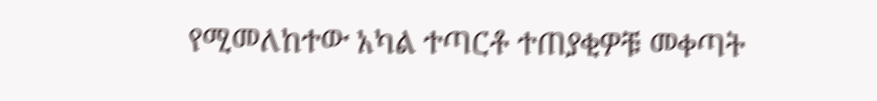የሚመለከተው አካል ተጣርቶ ተጠያቂዎቹ መቀጣት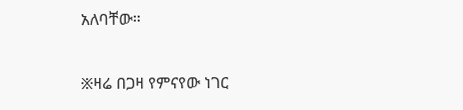አለባቸው።

፠ዛሬ በጋዛ የምናየው ነገር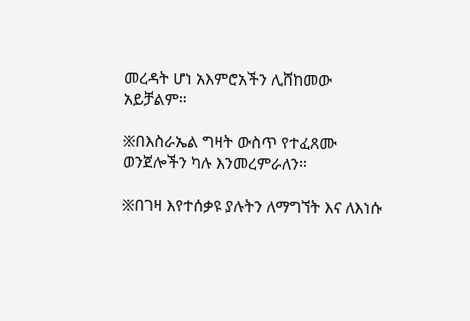መረዳት ሆነ አእምሮአችን ሊሸከመው አይቻልም።

፠በእስራኤል ግዛት ውስጥ የተፈጸሙ ወንጀሎችን ካሉ እንመረምራለን።

፠በገዛ እየተሰቃዩ ያሉትን ለማግኘት እና ለእነሱ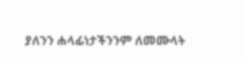ያለንን ሐላፊነታችንንም ለመሙላት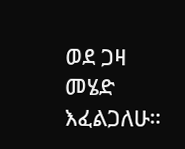ወደ ጋዛ መሄድ እፈልጋለሁ።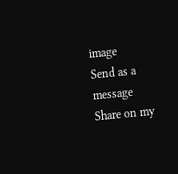image
Send as a message
Share on my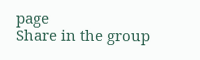page
Share in the group